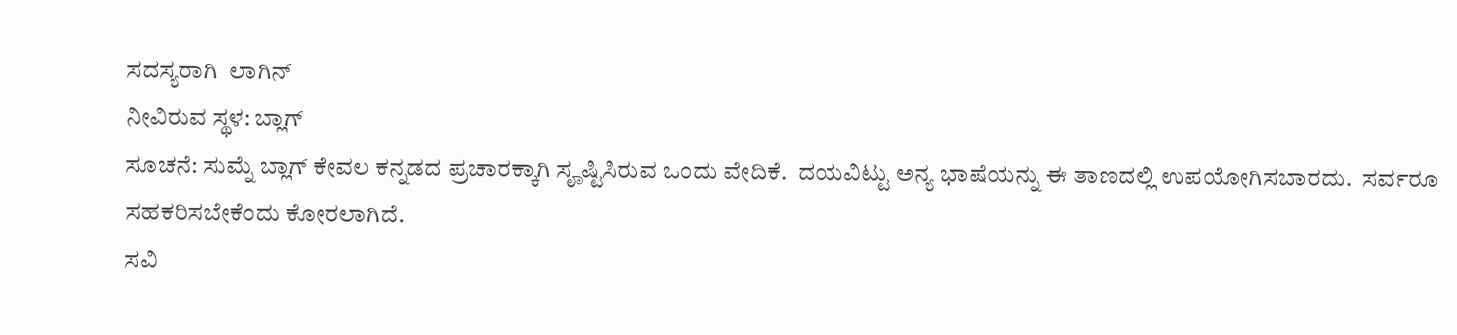ಸದಸ್ಯರಾಗಿ  ಲಾಗಿನ್
ನೀವಿರುವ ಸ್ಥಳ: ಬ್ಲಾಗ್
ಸೂಚನೆ: ಸುಮ್ನೆ ಬ್ಲಾಗ್ ಕೇವಲ ಕನ್ನಡದ ಪ್ರಚಾರಕ್ಕಾಗಿ ಸೄಷ್ಟಿಸಿರುವ ಒಂದು ವೇದಿಕೆ.  ದಯವಿಟ್ಟು ಅನ್ಯ ಭಾಷೆಯನ್ನು ಈ ತಾಣದಲ್ಲಿ ಉಪಯೋಗಿಸಬಾರದು.  ಸರ್ವರೂ ಸಹಕರಿಸಬೇಕೆಂದು ಕೋರಲಾಗಿದೆ.
ಸವಿ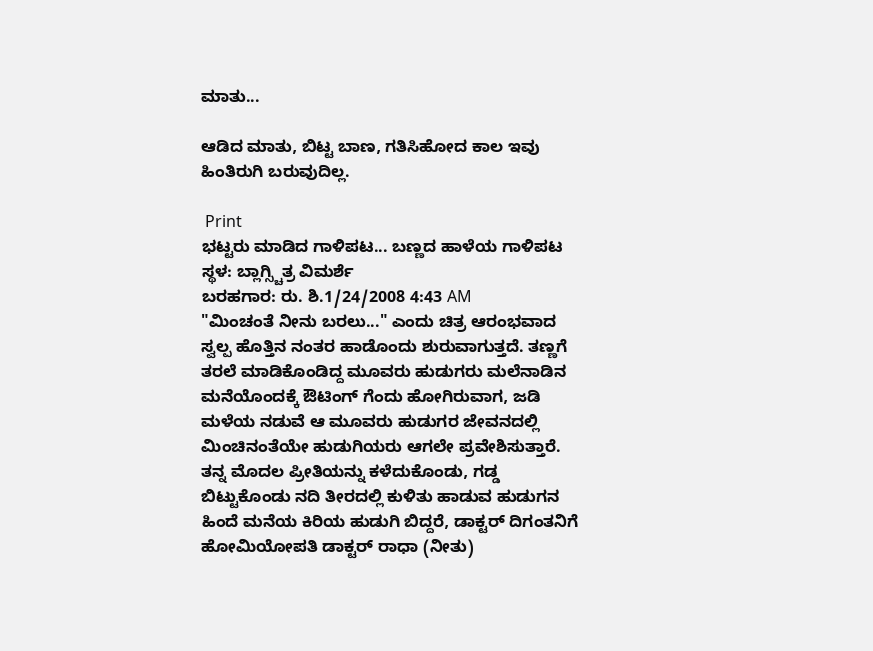ಮಾತು...

ಆಡಿದ ಮಾತು, ಬಿಟ್ಟ ಬಾಣ, ಗತಿಸಿಹೋದ ಕಾಲ ಇವು ಹಿಂತಿರುಗಿ ಬರುವುದಿಲ್ಲ.

 Print
ಭಟ್ಟರು ಮಾಡಿದ ಗಾಳಿಪಟ... ಬಣ್ಣದ ಹಾಳೆಯ ಗಾಳಿಪಟ‌
ಸ್ಥಳ: ಬ್ಲಾಗ್ಸ್ಚಿತ್ರ ವಿಮರ್ಶೆ
ಬರಹಗಾರ: ರು. ಶಿ.1/24/2008 4:43 AM
"ಮಿಂಚಂತೆ ನೀನು ಬರಲು..." ಎಂದು ಚಿತ್ರ ಆರಂಭವಾದ ಸ್ವಲ್ಪ ಹೊತ್ತಿನ ನಂತರ ಹಾಡೊಂದು ಶುರುವಾಗುತ್ತದೆ. ತಣ್ಣಗೆ ತರಲೆ ಮಾಡಿಕೊಂಡಿದ್ದ ಮೂವರು ಹುಡುಗರು ಮಲೆನಾಡಿನ ಮನೆಯೊಂದಕ್ಕೆ ಔಟಿಂಗ್ ಗೆಂದು ಹೋಗಿರುವಾಗ, ಜಡಿ ಮಳೆಯ ನಡುವೆ ಆ ಮೂವರು ಹುಡುಗರ ಜೇವನದಲ್ಲಿ ಮಿಂಚಿನಂತೆಯೇ ಹುಡುಗಿಯರು ಆಗಲೇ ಪ್ರವೇಶಿಸುತ್ತಾರೆ.
ತನ್ನ ಮೊದಲ ಪ್ರೀತಿಯನ್ನು ಕಳೆದುಕೊಂಡು, ಗಡ್ಡ ಬಿಟ್ಟುಕೊಂಡು ನದಿ ತೀರದಲ್ಲಿ ಕುಳಿತು ಹಾಡುವ ಹುಡುಗನ ಹಿಂದೆ ಮನೆಯ ಕಿರಿಯ ಹುಡುಗಿ ಬಿದ್ದರೆ, ಡಾಕ್ಟರ್ ದಿಗಂತನಿಗೆ ಹೋಮಿಯೋಪತಿ ಡಾಕ್ಟರ್ ರಾಧಾ (ನೀತು)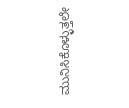ಮುನಿಸಿಕೊಳ್ಳುತ್ತಲೇ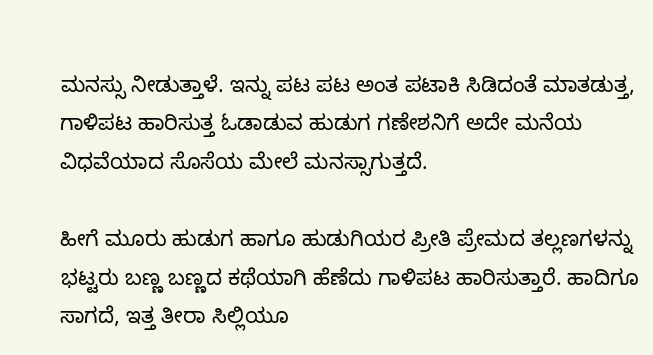ಮನಸ್ಸು ನೀಡುತ್ತಾಳೆ. ಇನ್ನು ಪಟ ಪಟ ಅಂತ ಪಟಾಕಿ ಸಿಡಿದಂತೆ ಮಾತಡುತ್ತ, ಗಾಳಿಪಟ ಹಾರಿಸುತ್ತ ಓಡಾಡುವ ಹುಡುಗ ಗಣೇಶನಿಗೆ ಅದೇ ಮನೆಯ ವಿಧವೆಯಾದ ಸೊಸೆಯ ಮೇಲೆ ಮನಸ್ಸಾಗುತ್ತದೆ.

ಹೀಗೆ ಮೂರು ಹುಡುಗ ಹಾಗೂ ಹುಡುಗಿಯರ ಪ್ರೀತಿ ಪ್ರೇಮದ ತಲ್ಲಣಗಳನ್ನು ಭಟ್ಟರು ಬಣ್ಣ ಬಣ್ಣದ ಕಥೆಯಾಗಿ ಹೆಣೆದು ಗಾಳಿಪಟ ಹಾರಿಸುತ್ತಾರೆ. ಹಾದಿಗೂ ಸಾಗದೆ, ಇತ್ತ ತೀರಾ ಸಿಲ್ಲಿಯೂ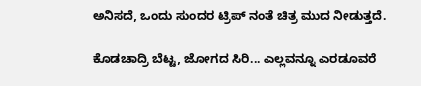ಅನಿಸದೆ, ಒಂದು ಸುಂದರ ಟ್ರಿಪ್ ನಂತೆ ಚಿತ್ರ ಮುದ ನೀಡುತ್ತದೆ.

ಕೊಡಚಾದ್ರಿ ಬೆಟ್ಟ, ಜೋಗದ ಸಿರಿ... ಎಲ್ಲವನ್ನೂ ಎರಡೂವರೆ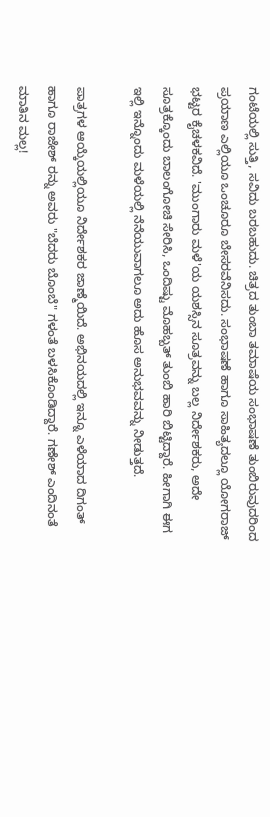ಗಂಟೆಯಲ್ಲಿ ಸುತ್ತಿ, ಸವಿದು ಬರಬಹುದು. ಚಿತ್ರದ ತುಂಬಾ ತಮಾಷೆಯ ಸಂಭಾಷಣೆ ತುಂಬಿರುವುದರಿಂದ ಪ್ರಯಾಣ ಎಲ್ಲಿಯೂ ಒಂಚೂರೂ ಬೇಸರವೆನಿಸದು. ಸಂಭಾಷಣೆ ಹಾಗೂ ಸಾಹಿತ್ಯದಲ್ಲೂ ಯೋಗರಾಜ್ ಭಟ್ಟರ ಕೈಚಳಕವಿದೆ. 'ಮುಂಗಾರು ಮಳೆ'ಯ ಯಶಸ್ಸಿನ ಸೂತ್ರವನ್ನು ಬಲ್ಲ ನಿರ್ದೇಶಕರು, ಅದೇ ಸೂತ್ರಕ್ಕೊಂದು ಬಾಲಂಗೋಚಿ ಸೇರಿಸಿ, ಒಂದಿಷ್ಟು ಮೊಹಬ್ಬತ್ ತುಂಬಿ ಹಾರಿ ಬಿಟ್ಟಿದ್ದಾರೆ. ಹೀಗಾಗಿ ಈಗ ಇಲ್ಲಿ ಇನ್ನೊಂದು ಮಳೆಯಲ್ಲಿ ನೆನೆಯುವಾಗಲೂ ಅದು ಹೊಸ ಅನುಭವವನ್ನು ನೀಡುತ್ತದೆ.

ಪಾತ್ರಗಳ ಆಯ್ಕೆಯಲ್ಲಿಯೂ ನಿರ್ದೇಶಕರ ಜಾಣ್ಮೆಯಿದೆ. ಅಭಿನಯದಲ್ಲಿ ಇನ್ನೂ ಎಳೆಯಾದ ದಿಗಂತ್ ಹಾಗೂ ರಾಜೇಶ್ ರನ್ನು ಅವರು "ಬೆದರು ಬೊಂಬೆ" ಗಳಂತೆ ಬಳಸಿಕೊಂಡಿದ್ದಾರೆ. ಗಣೇಶ್ ಎಂದಿನಂತೆ ಮಾತಿನ ಮಲ್ಲ!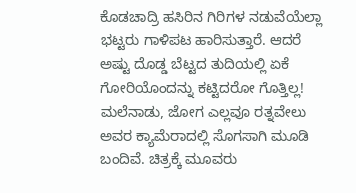ಕೊಡಚಾದ್ರಿ ಹಸಿರಿನ ಗಿರಿಗಳ ನಡುವೆಯೆಲ್ಲಾ ಭಟ್ಟರು ಗಾಳಿಪಟ ಹಾರಿಸುತ್ತಾರೆ. ಆದರೆ ಅಷ್ಟು ದೊಡ್ಡ ಬೆಟ್ಟದ ತುದಿಯಲ್ಲಿ ಏಕೆ ಗೋರಿಯೊಂದನ್ನು ಕಟ್ಟಿದರೋ ಗೊತ್ತಿಲ್ಲ! ಮಲೆನಾಡು, ಜೋಗ ಎಲ್ಲವೂ ರತ್ನವೇಲು ಅವರ ಕ್ಯಾಮೆರಾದಲ್ಲಿ ಸೊಗಸಾಗಿ ಮೂಡಿ ಬಂದಿವೆ. ಚಿತ್ರಕ್ಕೆ ಮೂವರು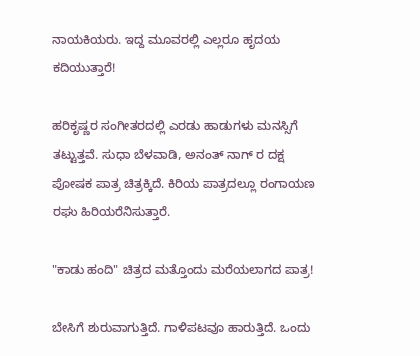ನಾಯಕಿಯರು. ಇದ್ದ ಮೂವರಲ್ಲಿ ಎಲ್ಲರೂ ಹೃದಯ ಕದಿಯುತ್ತಾರೆ!

ಹರಿಕೃಷ್ಣರ ಸಂಗೀತರದಲ್ಲಿ ಎರಡು ಹಾಡುಗಳು ಮನಸ್ಸಿಗೆ ತಟ್ಟುತ್ತವೆ. ಸುಧಾ ಬೆಳವಾಡಿ, ಅನಂತ್ ನಾಗ್ ರ ದಕ್ಷ ಪೋಷಕ ಪಾತ್ರ ಚಿತ್ರಕ್ಕಿದೆ. ಕಿರಿಯ ಪಾತ್ರದಲ್ಲೂ ರಂಗಾಯಣ ರಘು ಹಿರಿಯರೆನಿಸುತ್ತಾರೆ.

"ಕಾಡು ಹಂದಿ" ಚಿತ್ರದ ಮತ್ತೊಂದು ಮರೆಯಲಾಗದ ಪಾತ್ರ!

ಬೇಸಿಗೆ ಶುರುವಾಗುತ್ತಿದೆ. ಗಾಳಿಪಟವೂ ಹಾರುತ್ತಿದೆ. ಒಂದು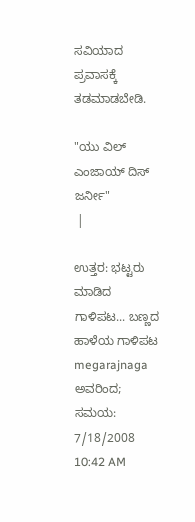ಸವಿಯಾದ ಪ್ರವಾಸಕ್ಕೆ ತಡಮಾಡಬೇಡಿ.

"ಯು ವಿಲ್ ಎಂಜಾಯ್ ದಿಸ್ ಜರ್ನೀ"
 |

ಉತ್ತರ: ಭಟ್ಟರು ಮಾಡಿದ ಗಾಳಿಪಟ... ಬಣ್ಣದ ಹಾಳೆಯ ಗಾಳಿಪಟ‌  megarajnaga ಅವರಿಂದ; ಸಮಯ: 7/18/2008 10:42 AM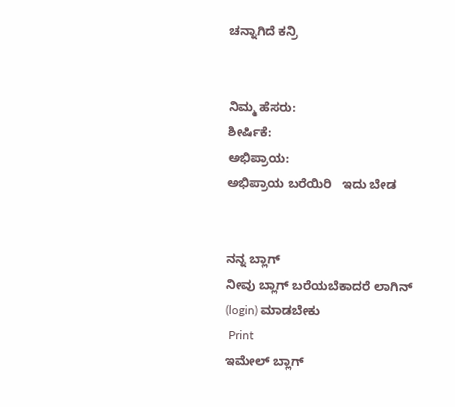ಚನ್ನಾಗಿದೆ ಕನ್ರಿ


ನಿಮ್ಮ ಹೆಸರು:
ಶೀರ್ಷಿಕೆ:
ಅಭಿಪ್ರಾಯ:
ಅಭಿಪ್ರಾಯ ಬರೆಯಿರಿ   ಇದು ಬೇಡ


ನನ್ನ ಬ್ಲಾಗ್
ನೀವು ಬ್ಲಾಗ್ ಬರೆಯಬೆಕಾದರೆ ಲಾಗಿನ್ (login) ಮಾಡಬೇಕು
 Print
ಇಮೇಲ್ ಬ್ಲಾಗ್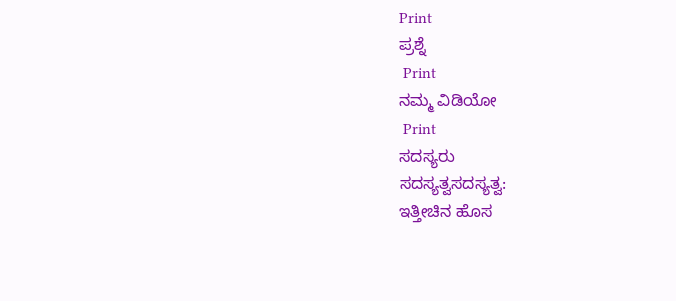Print
ಪ್ರಶ್ನೆ
 Print
ನಮ್ಮ ವಿಡಿಯೋ
 Print
ಸದಸ್ಯರು
ಸದಸ್ಯತ್ವಸದಸ್ಯತ್ವ:
ಇತ್ತೀಚಿನ ಹೊಸ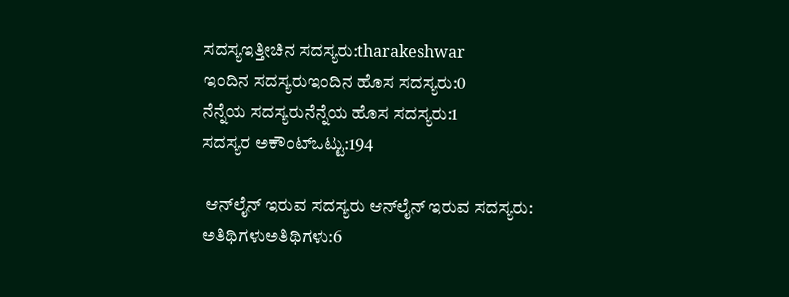ಸದಸ್ಯಇತ್ತೀಚಿನ ಸದಸ್ಯರು:tharakeshwar
ಇಂದಿನ ಸದಸ್ಯರುಇಂದಿನ ಹೊಸ ಸದಸ್ಯರು:0
ನೆನ್ನೆಯ ಸದಸ್ಯರುನೆನ್ನೆಯ ಹೊಸ ಸದಸ್ಯರು:1
ಸದಸ್ಯರ ಅಕೌಂಟ್ಒಟ್ಟು:194

 ಆನ್‌ಲೈನ್ ಇರುವ ಸದಸ್ಯರು ಆನ್‌ಲೈನ್ ಇರುವ ಸದಸ್ಯರು:
ಅತಿಥಿಗಳುಅತಿಥಿಗಳು:6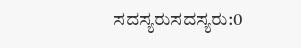ಸದಸ್ಯರುಸದಸ್ಯರು:0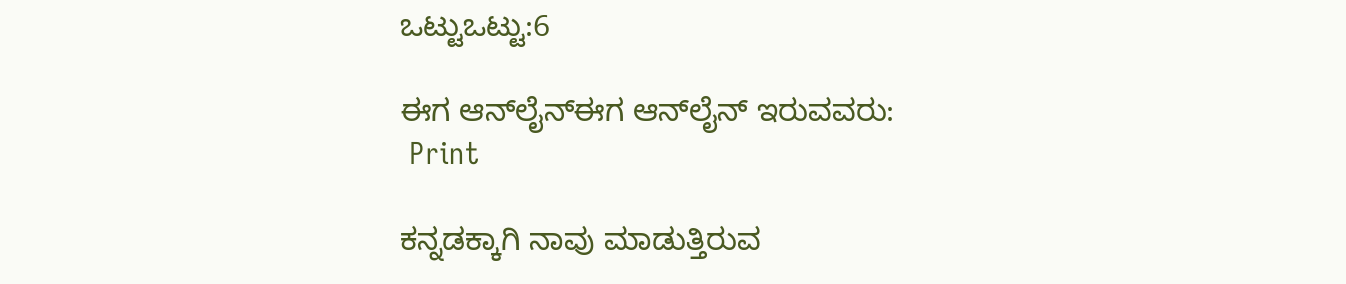ಒಟ್ಟುಒಟ್ಟು:6

ಈಗ ಆನ್‌ಲೈನ್ಈಗ ಆನ್‌ಲೈನ್ ಇರುವವರು:
 Print

ಕನ್ನಡಕ್ಕಾಗಿ ನಾವು ಮಾಡುತ್ತಿರುವ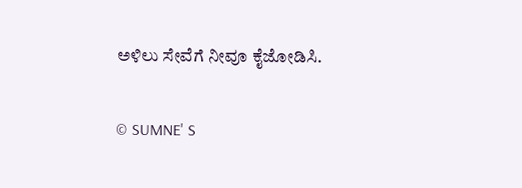ಅಳಿಲು ಸೇವೆಗೆ ನೀವೂ ಕೈಜೋಡಿಸಿ.

© SUMNE' S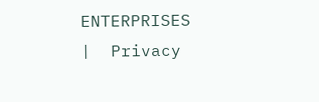ENTERPRISES   |  Privacy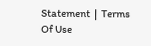Statement  |  Terms Of Use